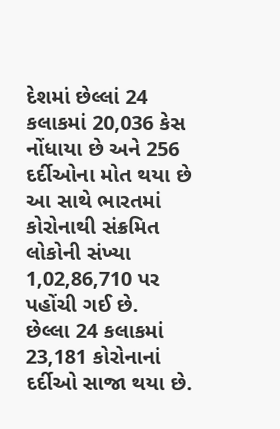દેશમાં છેલ્લાં 24 કલાકમાં 20,036 કેસ નોંધાયા છે અને 256 દર્દીઓના મોત થયા છે
આ સાથે ભારતમાં કોરોનાથી સંક્રમિત લોકોની સંખ્યા 1,02,86,710 પર પહોંચી ગઈ છે.
છેલ્લા 24 કલાકમાં 23,181 કોરોનાનાં દર્દીઓ સાજા થયા છે.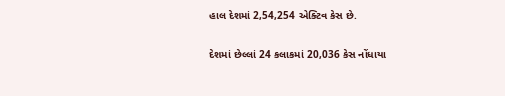હાલ દેશમાં 2,54,254 એક્ટિવ કેસ છે.

દેશમાં છેલ્લાં 24 કલાકમાં 20,036 કેસ નોંધાયા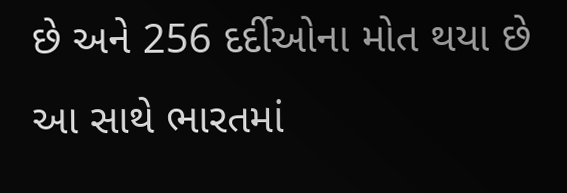છે અને 256 દર્દીઓના મોત થયા છે
આ સાથે ભારતમાં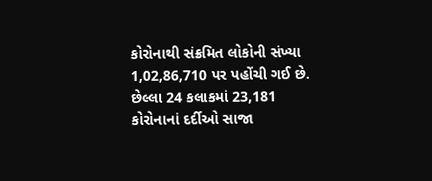કોરોનાથી સંક્રમિત લોકોની સંખ્યા 1,02,86,710 પર પહોંચી ગઈ છે.
છેલ્લા 24 કલાકમાં 23,181 કોરોનાનાં દર્દીઓ સાજા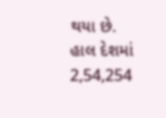થયા છે.
હાલ દેશમાં 2,54,254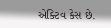એક્ટિવ કેસ છે.